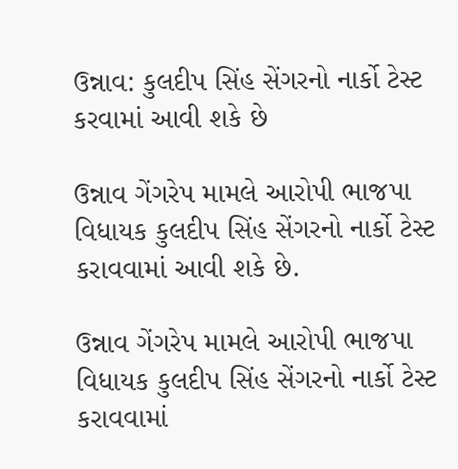ઉન્નાવ: કુલદીપ સિંહ સેંગરનો નાર્કો ટેસ્ટ કરવામાં આવી શકે છે

ઉન્નાવ ગેંગરેપ મામલે આરોપી ભાજપા વિધાયક કુલદીપ સિંહ સેંગરનો નાર્કો ટેસ્ટ કરાવવામાં આવી શકે છે.

ઉન્નાવ ગેંગરેપ મામલે આરોપી ભાજપા વિધાયક કુલદીપ સિંહ સેંગરનો નાર્કો ટેસ્ટ કરાવવામાં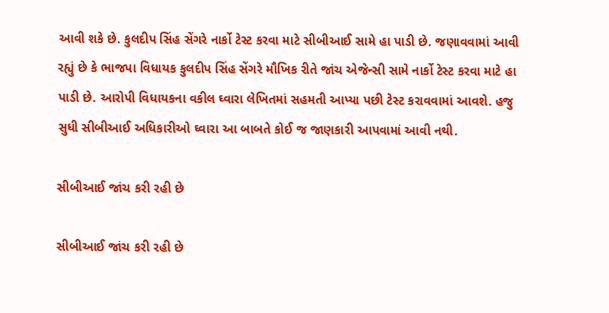આવી શકે છે. કુલદીપ સિંહ સેંગરે નાર્કો ટેસ્ટ કરવા માટે સીબીઆઈ સામે હા પાડી છે. જણાવવામાં આવી રહ્યું છે કે ભાજપા વિધાયક કુલદીપ સિંહ સેંગરે મૌખિક રીતે જાંચ એજેન્સી સામે નાર્કો ટેસ્ટ કરવા માટે હા પાડી છે. આરોપી વિધાયકના વકીલ ઘ્વારા લેખિતમાં સહમતી આપ્યા પછી ટેસ્ટ કરાવવામાં આવશે. હજુ સુધી સીબીઆઈ અધિકારીઓ ઘ્વારા આ બાબતે કોઈ જ જાણકારી આપવામાં આવી નથી.

સીબીઆઈ જાંચ કરી રહી છે

સીબીઆઈ જાંચ કરી રહી છે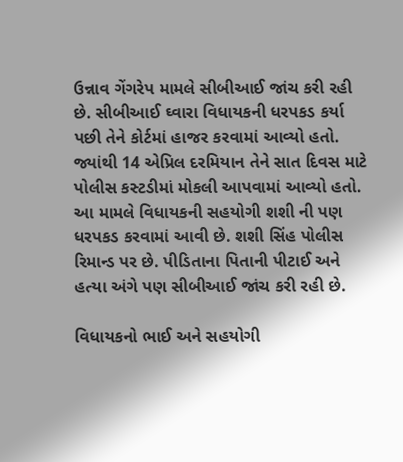ઉન્નાવ ગેંગરેપ મામલે સીબીઆઈ જાંચ કરી રહી છે. સીબીઆઈ ઘ્વારા વિધાયકની ધરપકડ કર્યા પછી તેને કોર્ટમાં હાજર કરવામાં આવ્યો હતો. જ્યાંથી 14 એપ્રિલ દરમિયાન તેને સાત દિવસ માટે પોલીસ કસ્ટડીમાં મોકલી આપવામાં આવ્યો હતો. આ મામલે વિધાયકની સહયોગી શશી ની પણ ધરપકડ કરવામાં આવી છે. શશી સિંહ પોલીસ રિમાન્ડ પર છે. પીડિતાના પિતાની પીટાઈ અને હત્યા અંગે પણ સીબીઆઈ જાંચ કરી રહી છે.

વિધાયકનો ભાઈ અને સહયોગી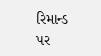રિમાન્ડ પર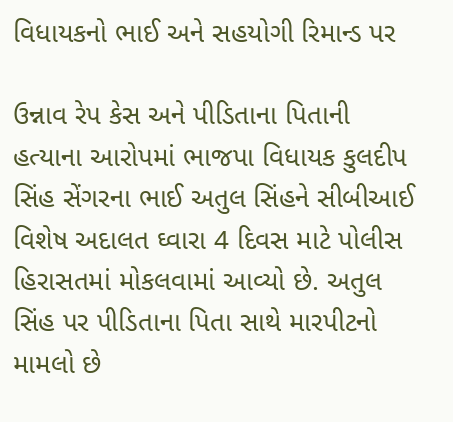વિધાયકનો ભાઈ અને સહયોગી રિમાન્ડ પર

ઉન્નાવ રેપ કેસ અને પીડિતાના પિતાની હત્યાના આરોપમાં ભાજપા વિધાયક કુલદીપ સિંહ સેંગરના ભાઈ અતુલ સિંહને સીબીઆઈ વિશેષ અદાલત ઘ્વારા 4 દિવસ માટે પોલીસ હિરાસતમાં મોકલવામાં આવ્યો છે. અતુલ સિંહ પર પીડિતાના પિતા સાથે મારપીટનો મામલો છે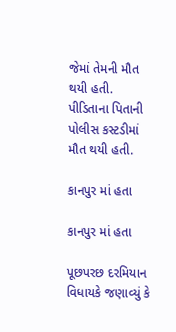જેમાં તેમની મૌત થયી હતી. પીડિતાના પિતાની પોલીસ કસ્ટડીમાં મૌત થયી હતી.

કાનપુર માં હતા

કાનપુર માં હતા

પૂછપરછ દરમિયાન વિધાયકે જણાવ્યું કે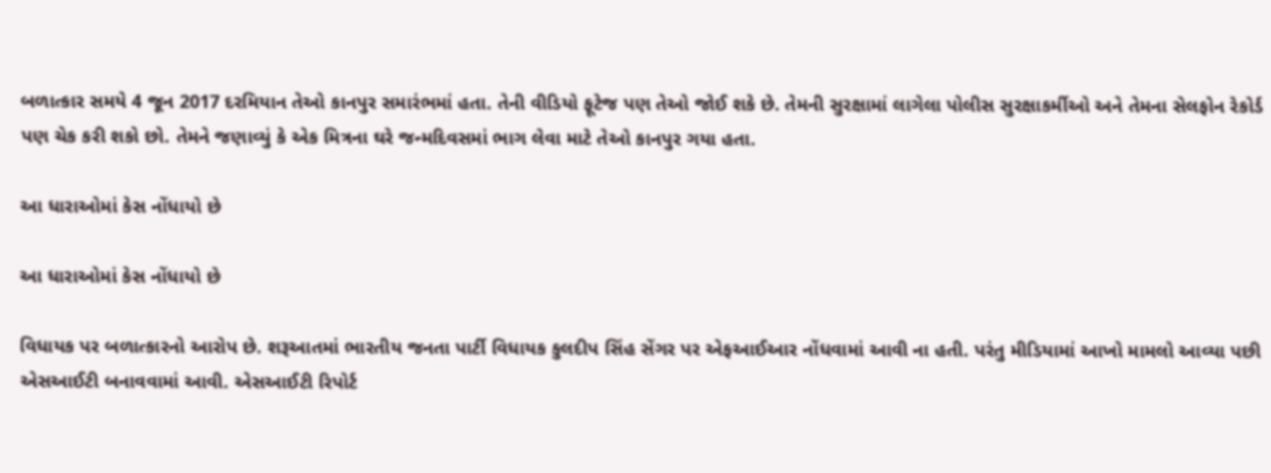બળાત્કાર સમયે 4 જૂન 2017 દરમિયાન તેઓ કાનપુર સમારંભમાં હતા. તેની વીડિયો ફૂટેજ પણ તેઓ જોઈ શકે છે. તેમની સુરક્ષામાં લાગેલા પોલીસ સુરક્ષાકર્મીઓ અને તેમના સેલફોન રેકોર્ડ પણ ચેક કરી શકો છો. તેમને જણાવ્યું કે એક મિત્રના ઘરે જન્મદિવસમાં ભાગ લેવા માટે તેઓ કાનપુર ગયા હતા.

આ ધારાઓમાં કેસ નોંધાયો છે

આ ધારાઓમાં કેસ નોંધાયો છે

વિધાયક પર બળાત્કારનો આરોપ છે. શરૂઆતમાં ભારતીય જનતા પાર્ટી વિધાયક કુલદીપ સિંહ સેંગર પર એફઆઈઆર નોંધવામાં આવી ના હતી. પરંતુ મીડિયામાં આખો મામલો આવ્યા પછી એસઆઈટી બનાવવામાં આવી. એસઆઈટી રિપોર્ટ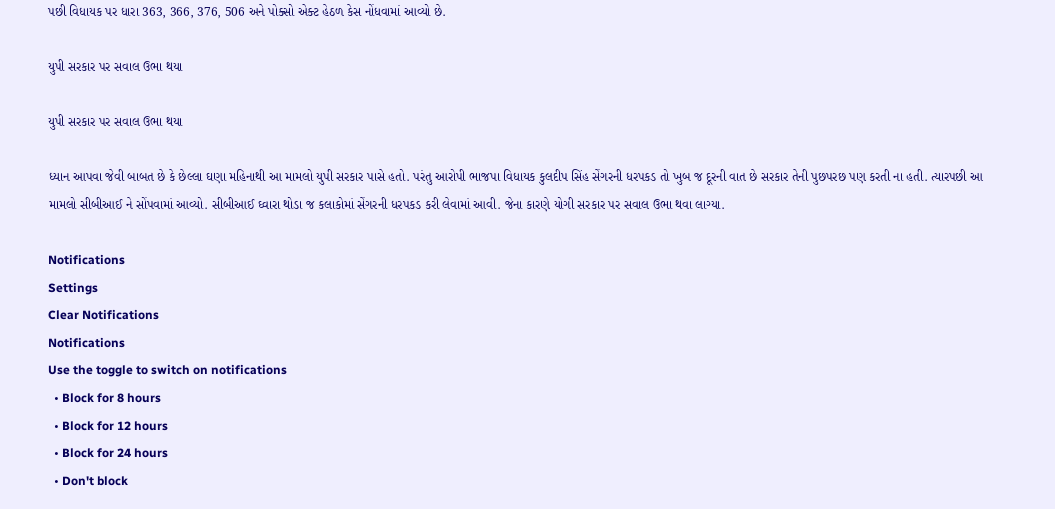પછી વિધાયક પર ધારા 363, 366, 376, 506 અને પોક્સો એક્ટ હેઠળ કેસ નોંધવામાં આવ્યો છે.

યુપી સરકાર પર સવાલ ઉભા થયા

યુપી સરકાર પર સવાલ ઉભા થયા

ધ્યાન આપવા જેવી બાબત છે કે છેલ્લા ઘણા મહિનાથી આ મામલો યુપી સરકાર પાસે હતો. પરંતુ આરોપી ભાજપા વિધાયક કુલદીપ સિંહ સેંગરની ધરપકડ તો ખુબ જ દૂરની વાત છે સરકાર તેની પુછપરછ પણ કરતી ના હતી. ત્યારપછી આ મામલો સીબીઆઈ ને સોંપવામાં આવ્યો. સીબીઆઈ ઘ્વારા થોડા જ કલાકોમાં સેંગરની ધરપકડ કરી લેવામાં આવી. જેના કારણે યોગી સરકાર પર સવાલ ઉભા થવા લાગ્યા.

Notifications
Settings
Clear Notifications
Notifications
Use the toggle to switch on notifications
  • Block for 8 hours
  • Block for 12 hours
  • Block for 24 hours
  • Don't block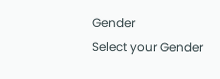Gender
Select your Gender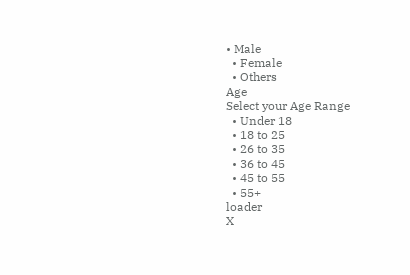• Male
  • Female
  • Others
Age
Select your Age Range
  • Under 18
  • 18 to 25
  • 26 to 35
  • 36 to 45
  • 45 to 55
  • 55+
loader
X